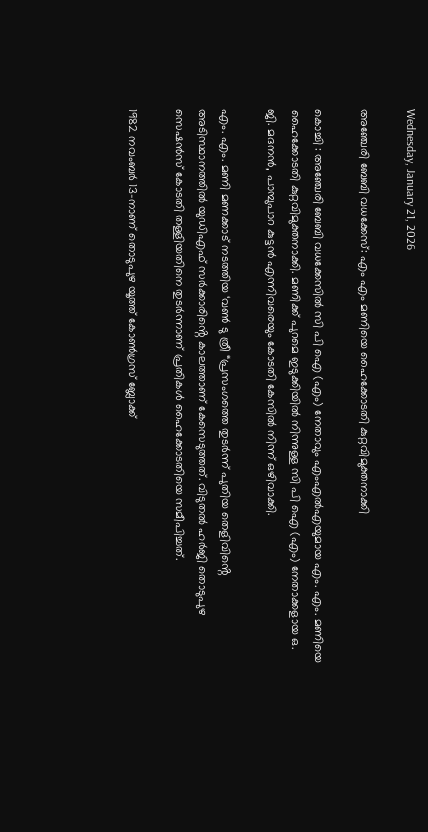Wednesday, January 21, 2026

അഞ്ചേരി ബേബി വധക്കേസ്: എം എം മണിയെ ഹൈക്കോടതി കുറ്റവിമുക്തനാക്കി

കൊച്ചി : അഞ്ചേരി ബേബി വധക്കേസിൽ സി പി ഐ (എം) നേതാവും എംഎല്‍എയുമായ എം. എം. മണിയെ ഹൈക്കോടതി കുറ്റവിമുക്തനാക്കി. മണിക്ക് പുറമെ ഇടുക്കിയിൽ നിന്നുള്ള സി പി ഐ (എം) നേതാക്കളായ ഒ. ജി. മദനൻ, പാമ്പുപാറ കുട്ടൻ എന്നിവരെയും കോടതി കേസിൽ നിന്ന് ഒഴിവാക്കി.

എം. എം. മണി മണക്കാട് നടത്തിയ ‘വൺ ടു ത്രീ “പ്രസംഗത്തെ തുടർന്ന് പുതിയ തെളിവിൻ്റെ അടിസ്ഥാനത്തിൽ യുഡിഎഫ് സർക്കാരിൻ്റെ കാലത്താണ് കേസെടുത്തത്. വിടുതൽ ഹർജി തൊടുപുഴ സെഷൻസ് കോടതി തള്ളിയതിനെ തുടർന്നാണ് പ്രതികൾ ഹൈക്കോടതിയെ സമീപിച്ചത്.

1982 നവംബർ 13-നാണ് തൊടുപുഴ യൂത്ത് കോൺഗ്രസ് ബ്ലോക്ക്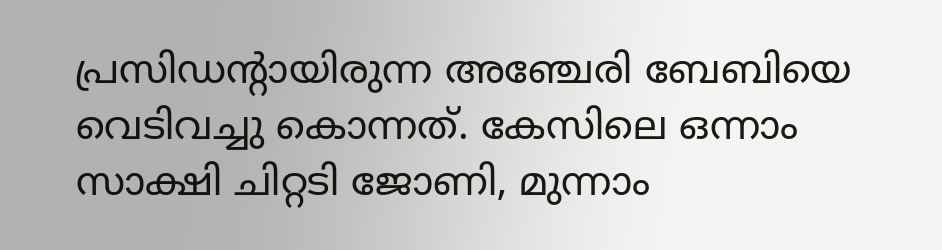പ്രസിഡന്റായിരുന്ന അഞ്ചേരി ബേബിയെ വെടിവച്ചു കൊന്നത്. കേസിലെ ഒന്നാം സാക്ഷി ചിറ്റടി ജോണി, മുന്നാം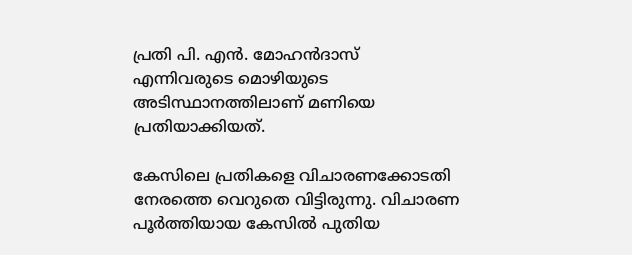പ്രതി പി. എൻ. മോഹൻദാസ് എന്നിവരുടെ മൊഴിയുടെ അടിസ്ഥാനത്തിലാണ് മണിയെ പ്രതിയാക്കിയത്.

കേസിലെ പ്രതികളെ വിചാരണക്കോടതി നേരത്തെ വെറുതെ വിട്ടിരുന്നു. വിചാരണ പൂർത്തിയായ കേസിൽ പുതിയ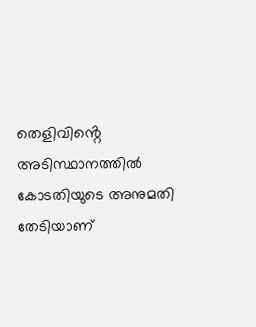തെളിവിൻ്റെ അടിസ്ഥാനത്തിൽ കോടതിയുടെ അനുമതി തേടിയാണ്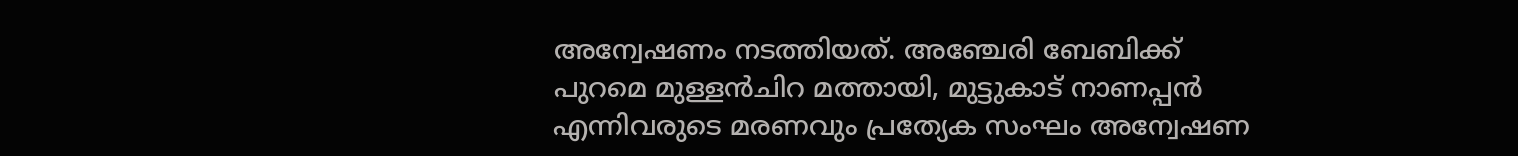അന്വേഷണം നടത്തിയത്. അഞ്ചേരി ബേബിക്ക് പുറമെ മുള്ളൻചിറ മത്തായി, മുട്ടുകാട് നാണപ്പൻ എന്നിവരുടെ മരണവും പ്രത്യേക സംഘം അന്വേഷണ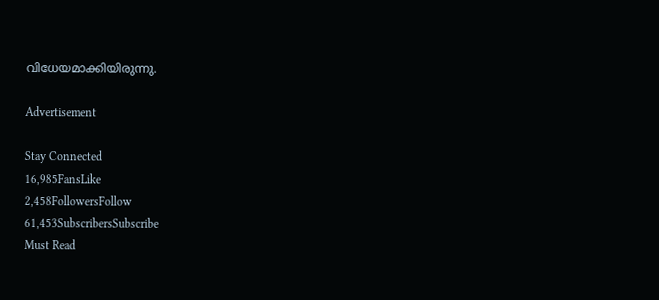വിധേയമാക്കിയിരുന്നു.

Advertisement

Stay Connected
16,985FansLike
2,458FollowersFollow
61,453SubscribersSubscribe
Must Read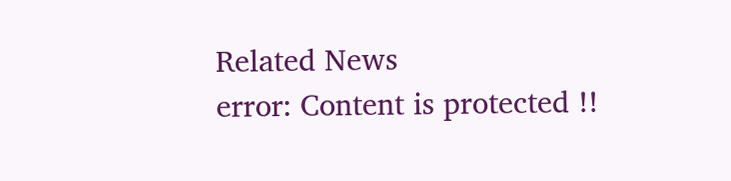Related News
error: Content is protected !!